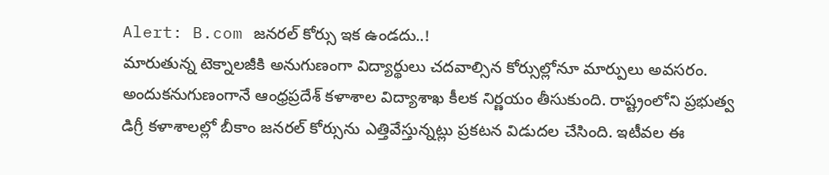Alert: B.com జనరల్ కోర్సు ఇక ఉండదు..!
మారుతున్న టెక్నాలజీకి అనుగుణంగా విద్యార్థులు చదవాల్సిన కోర్సుల్లోనూ మార్పులు అవసరం. అందుకనుగుణంగానే ఆంధ్రప్రదేశ్ కళాశాల విద్యాశాఖ కీలక నిర్ణయం తీసుకుంది. రాష్ట్రంలోని ప్రభుత్వ డిగ్రీ కళాశాలల్లో బీకాం జనరల్ కోర్సును ఎత్తివేస్తున్నట్లు ప్రకటన విడుదల చేసింది. ఇటీవల ఈ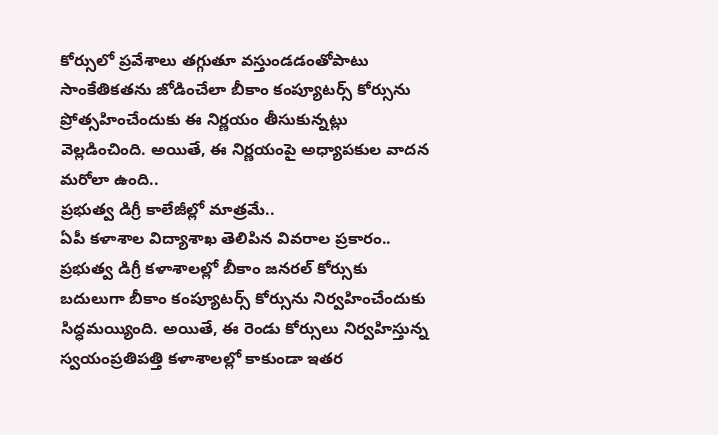కోర్సులో ప్రవేశాలు తగ్గుతూ వస్తుండడంతోపాటు సాంకేతికతను జోడించేలా బీకాం కంప్యూటర్స్ కోర్సును ప్రోత్సహించేందుకు ఈ నిర్ణయం తీసుకున్నట్లు వెల్లడించింది. అయితే, ఈ నిర్ణయంపై అధ్యాపకుల వాదన మరోలా ఉంది..
ప్రభుత్వ డిగ్రీ కాలేజీల్లో మాత్రమే..
ఏపీ కళాశాల విద్యాశాఖ తెలిపిన వివరాల ప్రకారం.. ప్రభుత్వ డిగ్రీ కళాశాలల్లో బీకాం జనరల్ కోర్సుకు బదులుగా బీకాం కంప్యూటర్స్ కోర్సును నిర్వహించేందుకు సిద్ధమయ్యింది. అయితే, ఈ రెండు కోర్సులు నిర్వహిస్తున్న స్వయంప్రతిపత్తి కళాశాలల్లో కాకుండా ఇతర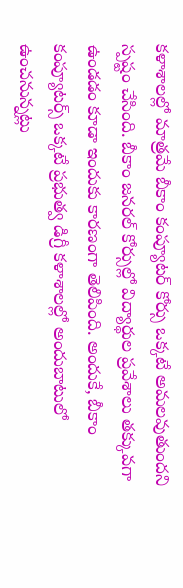కళాశాలల్లో మాత్రమే బీకాం కంప్యూటర్ కోర్సు ఒక్కటే అమలవుతుందని స్పష్టం చేసింది. బీకాం జనరల్ కోర్సుల్లో విద్యార్థుల ప్రవేశాలు తక్కువగా ఉండడం కూడా ఇందుకు కారణంగా తెలిపింది. అందుకే, బీకాం కంప్యూటర్స్ ఒక్కటే ప్రభుత్వ డిగ్రీ కళాశాలల్లో అందుబాటులో ఉంచనున్నట్లు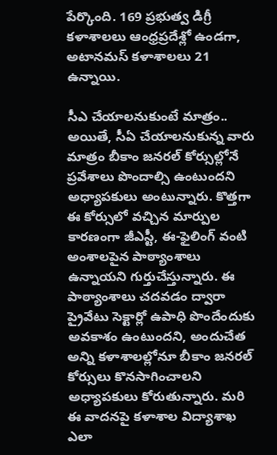పేర్కొంది. 169 ప్రభుత్వ డిగ్రీ కళాశాలలు ఆంధ్రప్రదేశ్లో ఉండగా, అటానమస్ కళాశాలలు 21 ఉన్నాయి.

సీఎ చేయాలనుకుంటే మాత్రం..
అయితే, సీఏ చేయాలనుకున్న వారు మాత్రం బీకాం జనరల్ కోర్సుల్లోనే ప్రవేశాలు పొందాల్సి ఉంటుందని అధ్యాపకులు అంటున్నారు. కొత్తగా ఈ కోర్సులో వచ్చిన మార్పుల కారణంగా జీఎస్టీ, ఈ-ఫైలింగ్ వంటి అంశాలపైన పాఠ్యాంశాలు ఉన్నాయని గుర్తుచేస్తున్నారు. ఈ పాఠ్యాంశాలు చదవడం ద్వారా ప్రైవేటు సెక్టార్లో ఉపాధి పొందేందుకు అవకాశం ఉంటుందని, అందుచేత అన్ని కళాశాలల్లోనూ బీకాం జనరల్ కోర్సులు కొనసాగించాలని అధ్యాపకులు కోరుతున్నారు. మరి ఈ వాదనపై కళాశాల విద్యాశాఖ ఎలా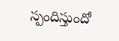స్పందిస్తుందో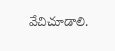వేచిచూడాలి.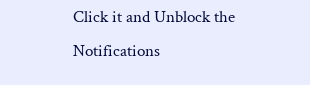Click it and Unblock the Notifications